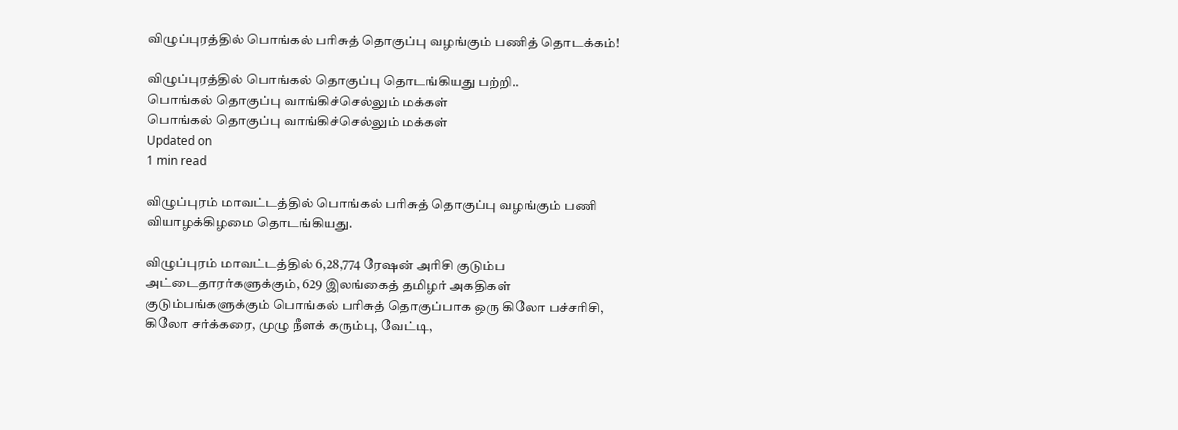விழுப்புரத்தில் பொங்கல் பரிசுத் தொகுப்பு வழங்கும் பணித் தொடக்கம்!

விழுப்புரத்தில் பொங்கல் தொகுப்பு தொடங்கியது பற்றி..
பொங்கல் தொகுப்பு வாங்கிச்செல்லும் மக்கள்
பொங்கல் தொகுப்பு வாங்கிச்செல்லும் மக்கள்
Updated on
1 min read

விழுப்புரம் மாவட்டத்தில் பொங்கல் பரிசுத் தொகுப்பு வழங்கும் பணி வியாழக்கிழமை தொடங்கியது.

விழுப்புரம் மாவட்டத்தில் 6,28,774 ரேஷன் அரிசி குடும்ப அட்டைதாரர்களுக்கும், 629 இலங்கைத் தமிழர் அகதிகள் குடும்பங்களுக்கும் பொங்கல் பரிசுத் தொகுப்பாக ஒரு கிலோ பச்சரிசி, கிலோ சர்க்கரை, முழு நீளக் கரும்பு, வேட்டி,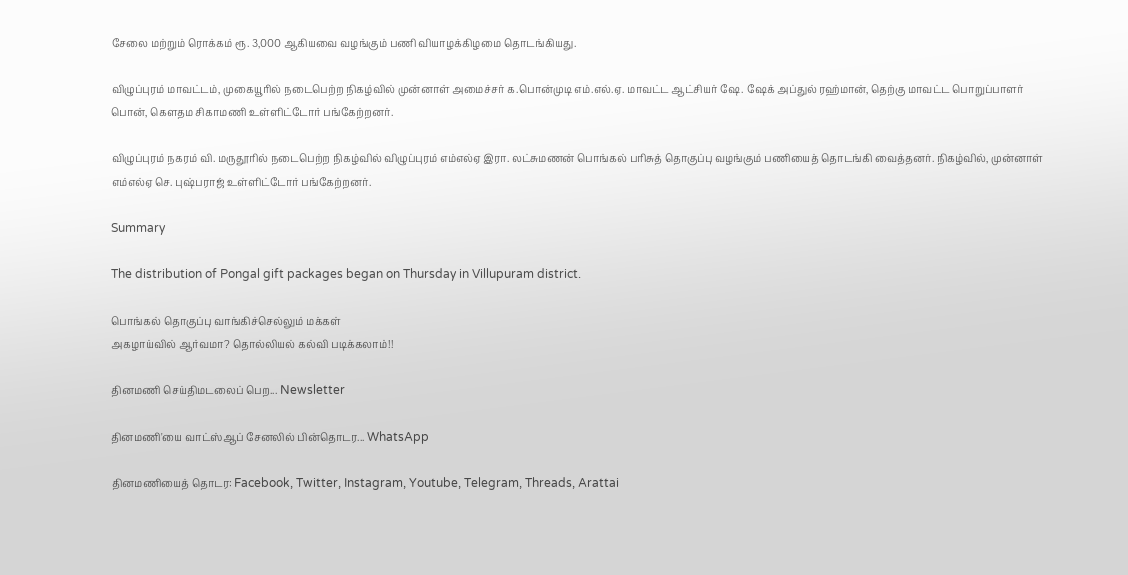சேலை மற்றும் ரொக்கம் ரூ. 3,000 ஆகியவை வழங்கும் பணி வியாழக்கிழமை தொடங்கியது.

விழுப்புரம் மாவட்டம், முகையூரில் நடைபெற்ற நிகழ்வில் முன்னாள் அமைச்சர் க.பொன்முடி எம்.எல்.ஏ. மாவட்ட ஆட்சியர் ஷே. ஷேக் அப்துல் ரஹ்மான், தெற்கு மாவட்ட பொறுப்பாளர் பொன், கெளதம சிகாமணி உள்ளிட்டோர் பங்கேற்றனர்.

விழுப்புரம் நகரம் வி. மருதூரில் நடைபெற்ற நிகழ்வில் விழுப்புரம் எம்எல்ஏ இரா. லட்சுமணன் பொங்கல் பரிசுத் தொகுப்பு வழங்கும் பணியைத் தொடங்கி வைத்தனர். நிகழ்வில், முன்னாள் எம்எல்ஏ செ. புஷ்பராஜ் உள்ளிட்டோர் பங்கேற்றனர்.

Summary

The distribution of Pongal gift packages began on Thursday in Villupuram district.

பொங்கல் தொகுப்பு வாங்கிச்செல்லும் மக்கள்
அகழாய்வில் ஆர்வமா? தொல்லியல் கல்வி படிக்கலாம்!!

தினமணி செய்திமடலைப் பெற... Newsletter

தினமணி'யை வாட்ஸ்ஆப் சேனலில் பின்தொடர... WhatsApp

தினமணியைத் தொடர: Facebook, Twitter, Instagram, Youtube, Telegram, Threads, Arattai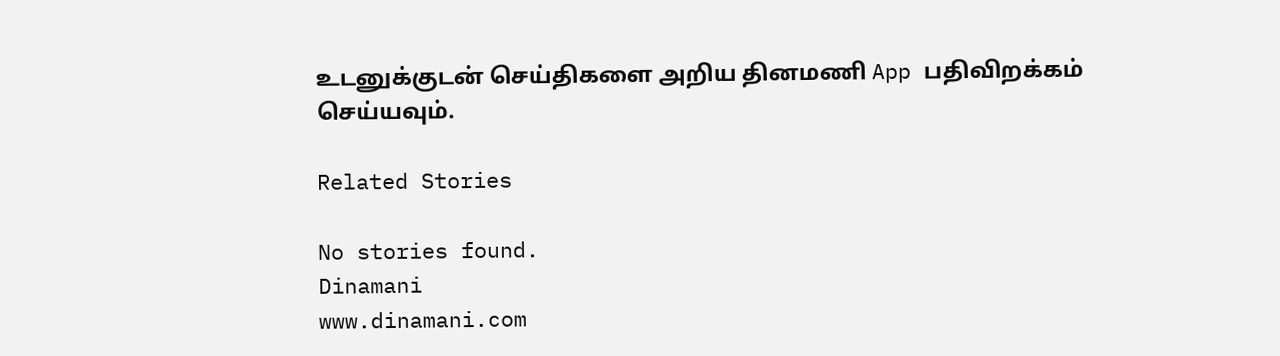உடனுக்குடன் செய்திகளை அறிய தினமணி App பதிவிறக்கம் செய்யவும்.

Related Stories

No stories found.
Dinamani
www.dinamani.com